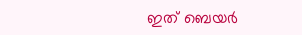ഇത് ബെയര്‍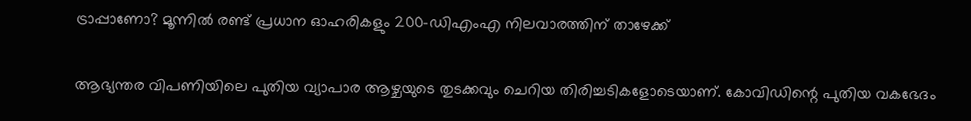ട്രാപ്പാണോ? മൂന്നില്‍ രണ്ട് പ്രധാന ഓഹരികളും 200-ഡിഎംഎ നിലവാരത്തിന് താഴേക്ക്

ആഭ്യന്തര വിപണിയിലെ പുതിയ വ്യാപാര ആഴ്ചയുടെ തുടക്കവും ചെറിയ തിരിച്ചടികളോടെയാണ്. കോവിഡിന്റെ പുതിയ വകഭേദം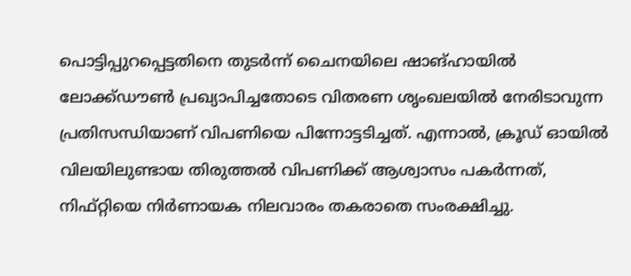പൊട്ടിപ്പുറപ്പെട്ടതിനെ തുടര്‍ന്ന് ചൈനയിലെ ഷാങ്ഹായില്‍ ലോക്ക്ഡൗണ്‍ പ്രഖ്യാപിച്ചതോടെ വിതരണ ശൃംഖലയില്‍ നേരിടാവുന്ന പ്രതിസന്ധിയാണ് വിപണിയെ പിന്നോട്ടടിച്ചത്. എന്നാല്‍, ക്രൂഡ് ഓയില്‍ വിലയിലുണ്ടായ തിരുത്തല്‍ വിപണിക്ക് ആശ്വാസം പകര്‍ന്നത്, നിഫ്റ്റിയെ നിര്‍ണായക നിലവാരം തകരാതെ സംരക്ഷിച്ചു.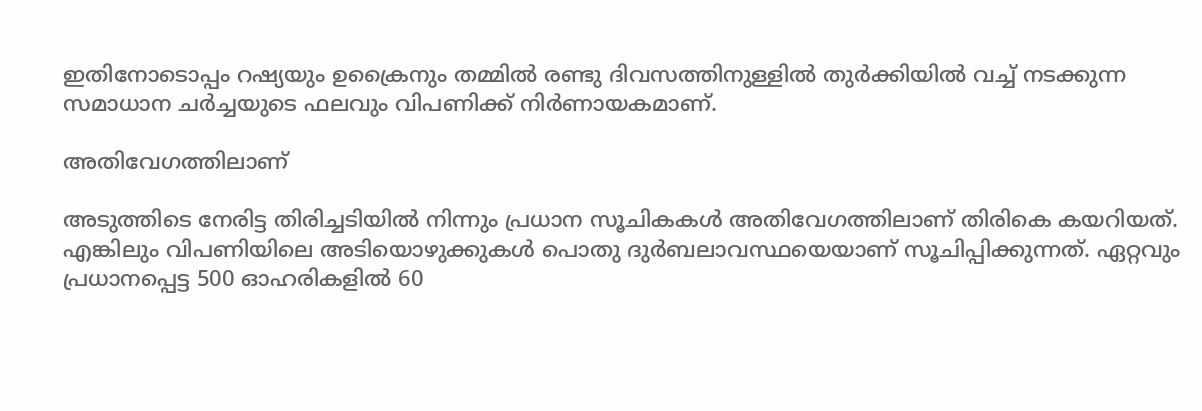ഇതിനോടൊപ്പം റഷ്യയും ഉക്രൈനും തമ്മില്‍ രണ്ടു ദിവസത്തിനുള്ളില്‍ തുര്‍ക്കിയില്‍ വച്ച് നടക്കുന്ന സമാധാന ചര്‍ച്ചയുടെ ഫലവും വിപണിക്ക് നിര്‍ണായകമാണ്.

അതിവേഗത്തിലാണ്

അടുത്തിടെ നേരിട്ട തിരിച്ചടിയില്‍ നിന്നും പ്രധാന സൂചികകള്‍ അതിവേഗത്തിലാണ് തിരികെ കയറിയത്. എങ്കിലും വിപണിയിലെ അടിയൊഴുക്കുകള്‍ പൊതു ദുര്‍ബലാവസ്ഥയെയാണ് സൂചിപ്പിക്കുന്നത്. ഏറ്റവും പ്രധാനപ്പെട്ട 500 ഓഹരികളില്‍ 60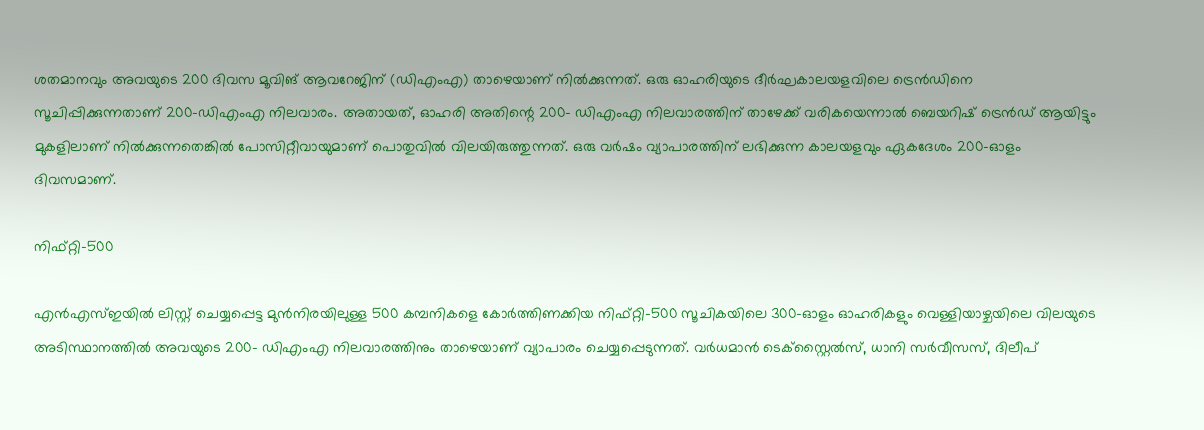ശതമാനവും അവയുടെ 200 ദിവസ മൂവിങ് ആവറേജിന് (ഡിഎംഎ) താഴെയാണ് നില്‍ക്കുന്നത്. ഒരു ഓഹരിയുടെ ദീര്‍ഘകാലയളവിലെ ട്രെന്‍ഡിനെ സൂചിപ്പിക്കുന്നതാണ് 200-ഡിഎംഎ നിലവാരം. അതായത്, ഓഹരി അതിന്റെ 200- ഡിഎംഎ നിലവാരത്തിന് താഴേക്ക് വരികയെന്നാല്‍ ബെയറിഷ് ട്രെന്‍ഡ് ആയിട്ടും മുകളിലാണ് നില്‍ക്കുന്നതെങ്കില്‍ പോസിറ്റീവായുമാണ് പൊതുവില്‍ വിലയിരുത്തുന്നത്. ഒരു വര്‍ഷം വ്യാപാരത്തിന് ലഭിക്കുന്ന കാലയളവും ഏകദേശം 200-ഓളം ദിവസമാണ്.

നിഫ്റ്റി-500

എന്‍എസ്ഇയില്‍ ലിസ്റ്റ് ചെയ്യപ്പെട്ട മുന്‍നിരയിലുള്ള 500 കമ്പനികളെ കോര്‍ത്തിണക്കിയ നിഫ്റ്റി-500 സൂചികയിലെ 300-ഓളം ഓഹരികളും വെള്ളിയാഴ്ചയിലെ വിലയുടെ അടിസ്ഥാനത്തില്‍ അവയുടെ 200- ഡിഎംഎ നിലവാരത്തിനും താഴെയാണ് വ്യാപാരം ചെയ്യപ്പെടുന്നത്. വര്‍ധമാന്‍ ടെക്‌സ്റ്റൈല്‍സ്, ധാനി സര്‍വീസസ്, ദിലീപ്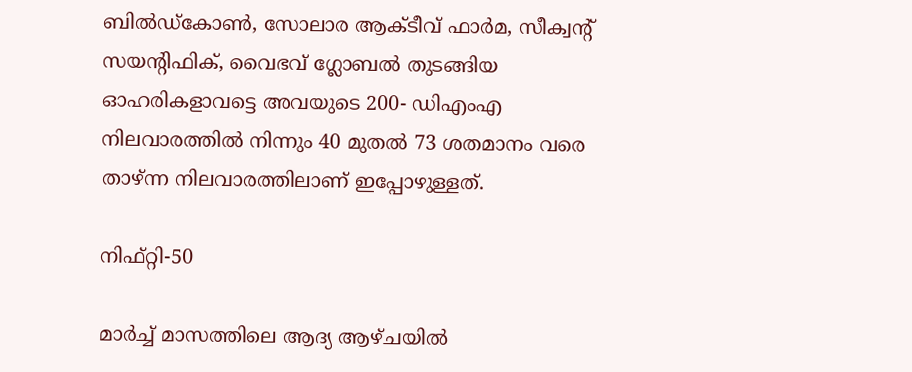ബില്‍ഡ്‌കോണ്‍, സോലാര ആക്ടീവ് ഫാര്‍മ, സീക്വന്റ് സയന്റിഫിക്, വൈഭവ് ഗ്ലോബല്‍ തുടങ്ങിയ ഓഹരികളാവട്ടെ അവയുടെ 200- ഡിഎംഎ നിലവാരത്തില്‍ നിന്നും 40 മുതല്‍ 73 ശതമാനം വരെ താഴ്ന്ന നിലവാരത്തിലാണ് ഇപ്പോഴുള്ളത്.

നിഫ്റ്റി-50

മാര്‍ച്ച് മാസത്തിലെ ആദ്യ ആഴ്ചയില്‍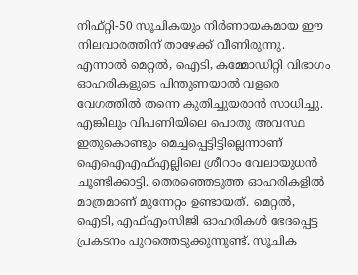നിഫ്റ്റി-50 സൂചികയും നിര്‍ണായകമായ ഈ നിലവാരത്തിന് താഴേക്ക് വീണിരുന്നു. എന്നാല്‍ മെറ്റല്‍, ഐടി, കമ്മോഡിറ്റി വിഭാഗം ഓഹരികളുടെ പിന്തുണയാല്‍ വളരെ വേഗത്തില്‍ തന്നെ കുതിച്ചുയരാന്‍ സാധിച്ചു. എങ്കിലും വിപണിയിലെ പൊതു അവസ്ഥ ഇതുകൊണ്ടും മെച്ചപ്പെട്ടിട്ടില്ലെന്നാണ് ഐഐഎഫ്എല്ലിലെ ശ്രീറാം വേലായുധന്‍ ചൂണ്ടിക്കാട്ടി. തെരഞ്ഞെടുത്ത ഓഹരികളില്‍ മാത്രമാണ് മുന്നേറ്റം ഉണ്ടായത്. മെറ്റല്‍, ഐടി, എഫ്എംസിജി ഓഹരികള്‍ ഭേദപ്പെട്ട പ്രകടനം പുറത്തെടുക്കുന്നുണ്ട്. സൂചിക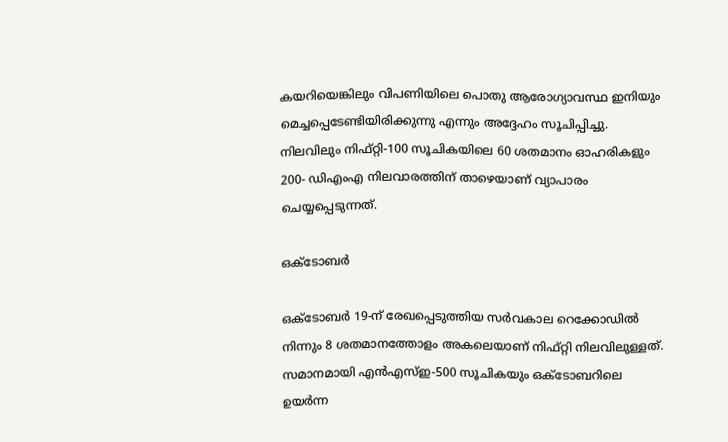കയറിയെങ്കിലും വിപണിയിലെ പൊതു ആരോഗ്യാവസ്ഥ ഇനിയും മെച്ചപ്പെടേണ്ടിയിരിക്കുന്നു എന്നും അദ്ദേഹം സൂചിപ്പിച്ചു. നിലവിലും നിഫ്റ്റി-100 സൂചികയിലെ 60 ശതമാനം ഓഹരികളും 200- ഡിഎംഎ നിലവാരത്തിന് താഴെയാണ് വ്യാപാരം ചെയ്യപ്പെടുന്നത്.

ഒക്ടോബര്‍

ഒക്ടോബര്‍ 19-ന് രേഖപ്പെടുത്തിയ സര്‍വകാല റെക്കോഡില്‍ നിന്നും 8 ശതമാനത്തോളം അകലെയാണ് നിഫ്റ്റി നിലവിലുള്ളത്. സമാനമായി എന്‍എസ്ഇ-500 സൂചികയും ഒക്ടോബറിലെ ഉയര്‍ന്ന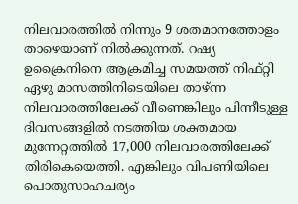നിലവാരത്തില്‍ നിന്നും 9 ശതമാനത്തോളം താഴെയാണ് നില്‍ക്കുന്നത്. റഷ്യ ഉക്രൈനിനെ ആക്രമിച്ച സമയത്ത് നിഫ്റ്റി ഏഴു മാസത്തിനിടെയിലെ താഴ്ന്ന നിലവാരത്തിലേക്ക് വീണെങ്കിലും പിന്നീടുള്ള ദിവസങ്ങളില്‍ നടത്തിയ ശക്തമായ മുന്നേറ്റത്തില്‍ 17,000 നിലവാരത്തിലേക്ക് തിരികെയെത്തി. എങ്കിലും വിപണിയിലെ പൊതുസാഹചര്യം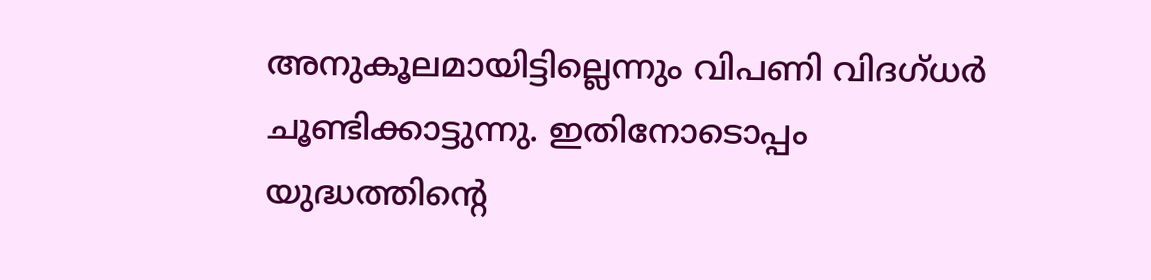അനുകൂലമായിട്ടില്ലെന്നും വിപണി വിദഗ്ധര്‍ ചൂണ്ടിക്കാട്ടുന്നു. ഇതിനോടൊപ്പം യുദ്ധത്തിന്റെ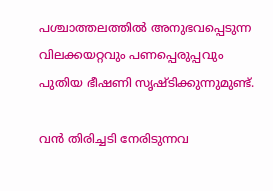പശ്ചാത്തലത്തില്‍ അനുഭവപ്പെടുന്ന വിലക്കയറ്റവും പണപ്പെരുപ്പവും പുതിയ ഭീഷണി സൃഷ്ടിക്കുന്നുമുണ്ട്.

വന്‍ തിരിച്ചടി നേരിടുന്നവ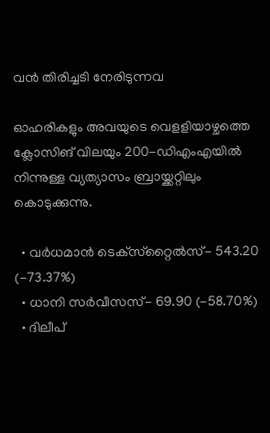വന്‍ തിരിച്ചടി നേരിടുന്നവ

ഓഹരികളും അവയുടെ വെളളിയാഴ്ചത്തെ ക്ലോസിങ് വിലയും 200-ഡിഎംഎയില്‍ നിന്നുള്ള വ്യത്യാസം ബ്രായ്ക്കറ്റിലും കൊടുക്കുന്നു.

  • വര്‍ധമാന്‍ ടെക്‌സ്‌റ്റൈല്‍സ്- 543.20 (-73.37%)
  • ധാനി സര്‍വീസസ്- 69.90 (-58.70%)
  • ദിലീപ്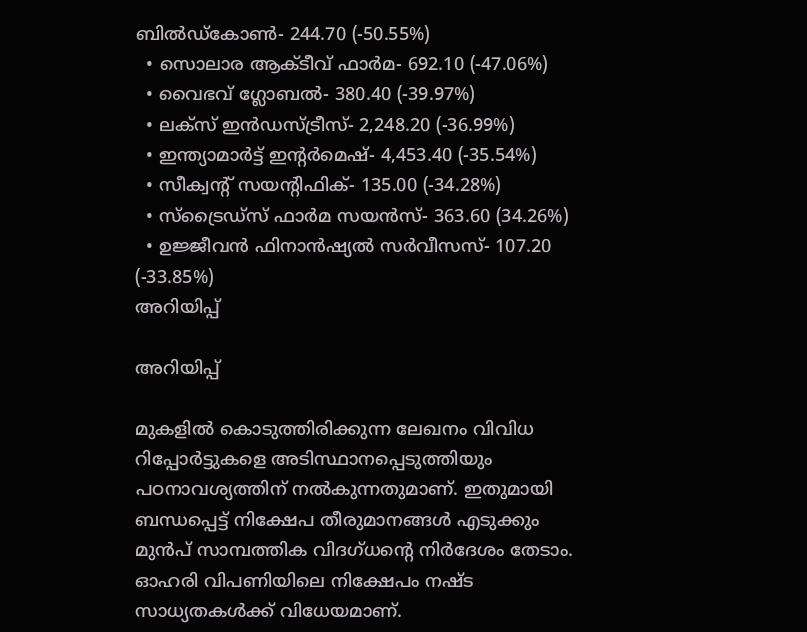ബില്‍ഡ്‌കോണ്‍- 244.70 (-50.55%)
  • സൊലാര ആക്ടീവ് ഫാര്‍മ- 692.10 (-47.06%)
  • വൈഭവ് ഗ്ലോബല്‍- 380.40 (-39.97%)
  • ലക്‌സ് ഇന്‍ഡസ്ട്രീസ്- 2,248.20 (-36.99%)
  • ഇന്ത്യാമാര്‍ട്ട് ഇന്റര്‍മെഷ്- 4,453.40 (-35.54%)
  • സീക്വന്റ് സയന്റിഫിക്- 135.00 (-34.28%)
  • സ്‌ട്രൈഡ്‌സ് ഫാര്‍മ സയന്‍സ്- 363.60 (34.26%)
  • ഉജ്ജീവന്‍ ഫിനാന്‍ഷ്യല്‍ സര്‍വീസസ്- 107.20 (-33.85%)
അറിയിപ്പ്

അറിയിപ്പ്

മുകളില്‍ കൊടുത്തിരിക്കുന്ന ലേഖനം വിവിധ റിപ്പോര്‍ട്ടുകളെ അടിസ്ഥാനപ്പെടുത്തിയും പഠനാവശ്യത്തിന് നല്‍കുന്നതുമാണ്. ഇതുമായി ബന്ധപ്പെട്ട് നിക്ഷേപ തീരുമാനങ്ങള്‍ എടുക്കും മുന്‍പ് സാമ്പത്തിക വിദഗ്ധന്റെ നിര്‍ദേശം തേടാം. ഓഹരി വിപണിയിലെ നിക്ഷേപം നഷ്ട സാധ്യതകള്‍ക്ക് വിധേയമാണ്.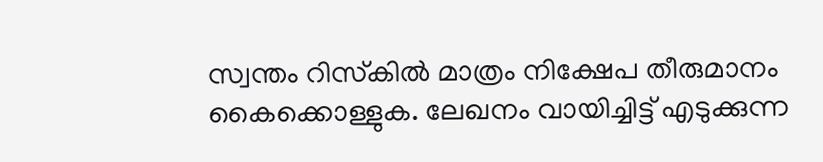സ്വന്തം റിസ്‌കില്‍ മാത്രം നിക്ഷേപ തീരുമാനം കൈക്കൊള്ളുക. ലേഖനം വായിച്ചിട്ട് എടുക്കുന്ന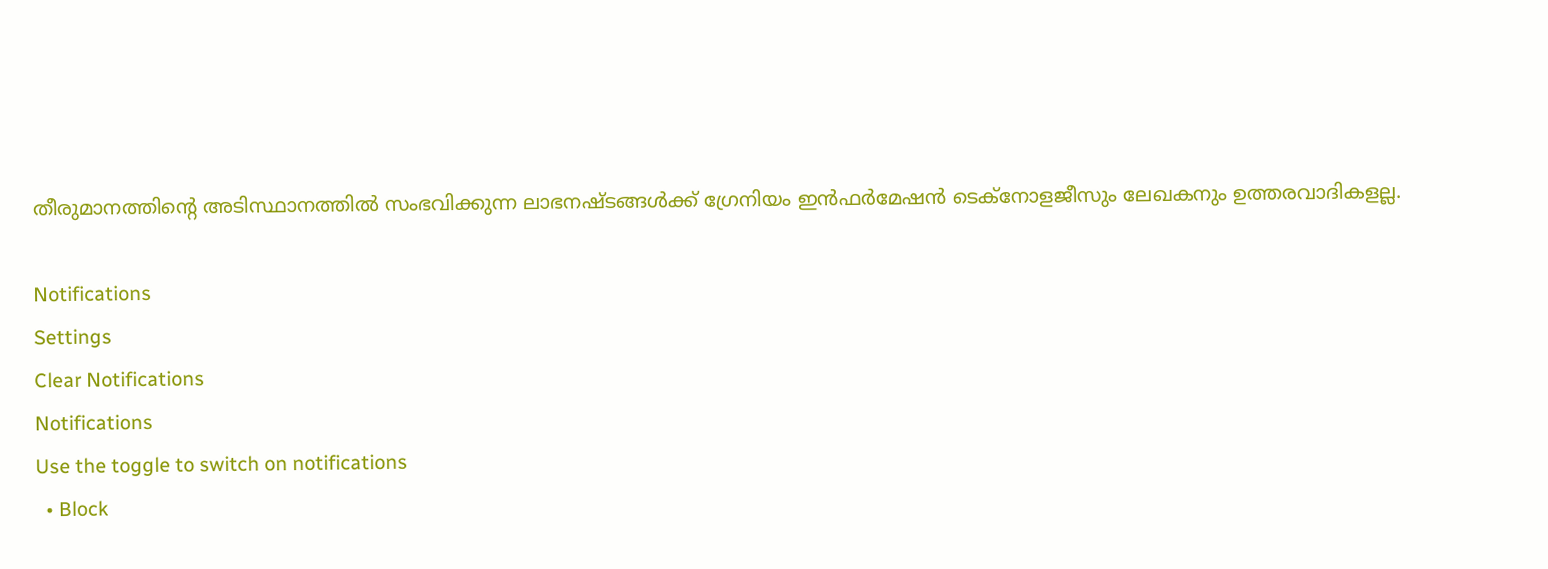തീരുമാനത്തിന്റെ അടിസ്ഥാനത്തില്‍ സംഭവിക്കുന്ന ലാഭനഷ്ടങ്ങള്‍ക്ക് ഗ്രേനിയം ഇന്‍ഫര്‍മേഷന്‍ ടെക്‌നോളജീസും ലേഖകനും ഉത്തരവാദികളല്ല.

Notifications
Settings
Clear Notifications
Notifications
Use the toggle to switch on notifications
  • Block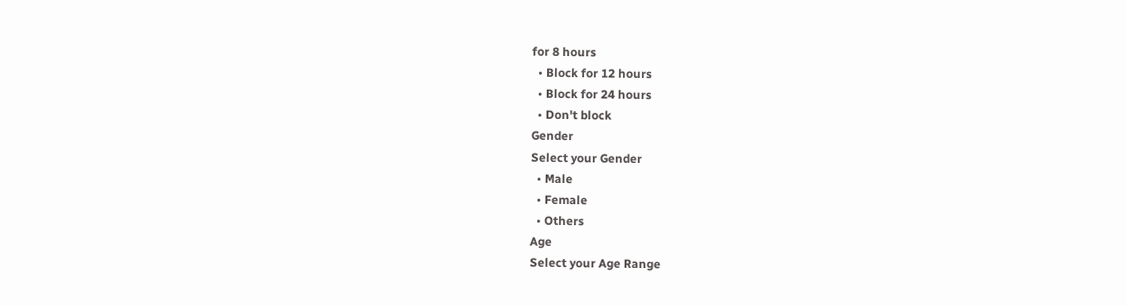for 8 hours
  • Block for 12 hours
  • Block for 24 hours
  • Don't block
Gender
Select your Gender
  • Male
  • Female
  • Others
Age
Select your Age Range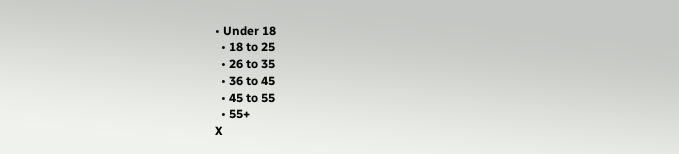• Under 18
  • 18 to 25
  • 26 to 35
  • 36 to 45
  • 45 to 55
  • 55+
X